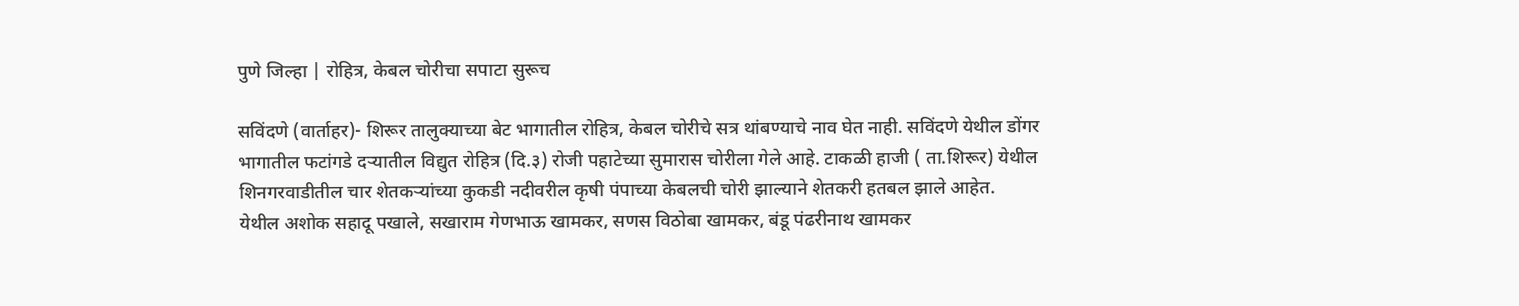पुणे जिल्हा | रोहित्र, केबल चोरीचा सपाटा सुरूच

सविंदणे (वार्ताहर)- शिरूर तालुक्याच्या बेट भागातील रोहित्र, केबल चोरीचे सत्र थांबण्याचे नाव घेत नाही. सविंदणे येथील डोंगर भागातील फटांगडे दऱ्यातील विद्युत रोहित्र (दि.३) रोजी पहाटेच्या सुमारास चोरीला गेले आहे. टाकळी हाजी ( ता.शिरूर) येथील शिनगरवाडीतील चार शेतकऱ्यांच्या कुकडी नदीवरील कृषी पंपाच्या केबलची चोरी झाल्याने शेतकरी हतबल झाले आहेत.
येथील अशोक सहादू पखाले, सखाराम गेणभाऊ खामकर, सणस विठोबा खामकर, बंडू पंढरीनाथ खामकर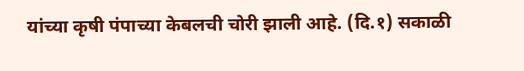यांच्या कृषी पंपाच्या केबलची चोरी झाली आहे. (दि.१) सकाळी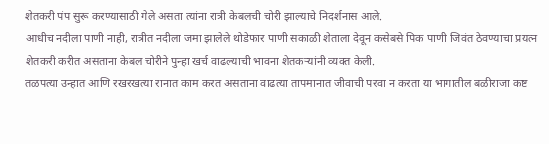शेतकरी पंप सुरू करण्यासाठी गेले असता त्यांना रात्री केबलची चोरी झाल्याचे निदर्शनास आले.
आधीच नदीला पाणी नाही, रात्रीत नदीला जमा झालेले थोडेफार पाणी सकाळी शेताला देवून कसेबसे पिक पाणी जिवंत ठेवण्याचा प्रयत्न शेतकरी करीत असताना केबल चोरीने पुन्हा खर्च वाढल्याची भावना शेतकऱ्यांनी व्यक्त केली.
तळपत्या उन्हात आणि रखरखत्या रानात काम करत असताना वाढत्या तापमानात जीवाची परवा न करता या भागातील बळीराजा कष्ट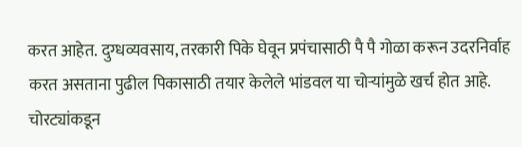करत आहेत. दुग्धव्यवसाय, तरकारी पिके घेवून प्रपंचासाठी पै पै गोळा करून उदरनिर्वाह करत असताना पुढील पिकासाठी तयार केलेले भांडवल या चोऱ्यांमुळे खर्च होत आहे.
चोरट्यांकडून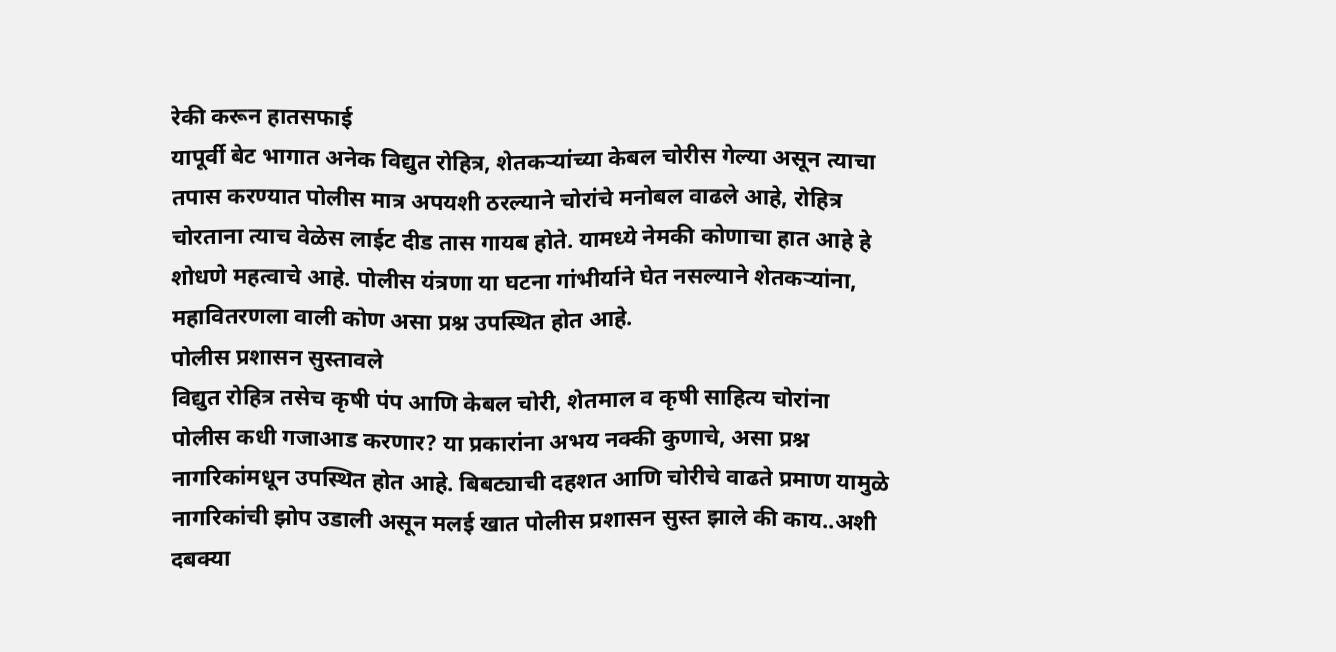रेकी करून हातसफाई
यापूर्वी बेट भागात अनेक विद्युत रोहित्र, शेतकऱ्यांच्या केबल चोरीस गेल्या असून त्याचा तपास करण्यात पोलीस मात्र अपयशी ठरल्याने चोरांचे मनोबल वाढले आहे, रोहित्र चोरताना त्याच वेळेस लाईट दीड तास गायब होते. यामध्ये नेमकी कोणाचा हात आहे हे शोधणे महत्वाचे आहे. पोलीस यंत्रणा या घटना गांभीर्याने घेत नसल्याने शेतकऱ्यांना, महावितरणला वाली कोण असा प्रश्न उपस्थित होत आहे.
पोलीस प्रशासन सुस्तावले
विद्युत रोहित्र तसेच कृषी पंप आणि केबल चोरी, शेतमाल व कृषी साहित्य चोरांना पोलीस कधी गजाआड करणार? या प्रकारांना अभय नक्की कुणाचे, असा प्रश्न नागरिकांमधून उपस्थित होत आहे. बिबट्याची दहशत आणि चोरीचे वाढते प्रमाण यामुळे नागरिकांची झोप उडाली असून मलई खात पोलीस प्रशासन सुस्त झाले की काय..अशी दबक्या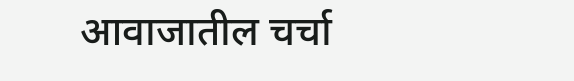आवाजातील चर्चा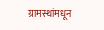ग्रामस्थांमधून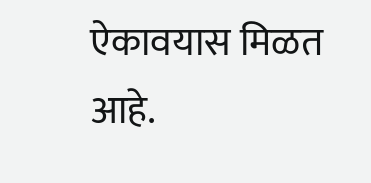ऐकावयास मिळत आहे.